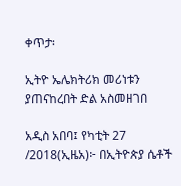ቀጥታ፡

ኢትዮ ኤሌክትሪክ መሪነቱን ያጠናከረበት ድል አስመዘገበ

አዲስ አበባ፤ የካቲት 27 /2018(ኢዜአ)፦ በኢትዮጵያ ሴቶች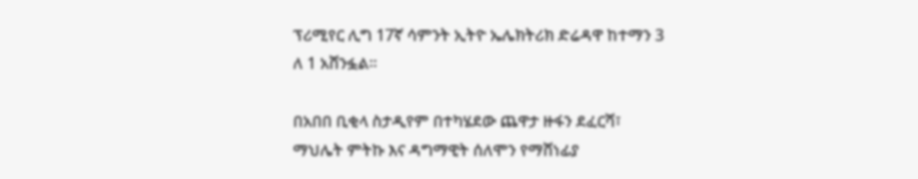ፕሪሚየር ሊግ 17ኛ ሳምንት ኢትዮ ኤሌክትሪክ ድሬዳዋ ከተማን 3 ለ 1 አሸንፏል።

በአበበ ቢቂላ ስታዲየም በተካሄደው ጨዋታ ዙፋን ደፈርሻ፣ ማህሌት ምትኩ እና ዳግማዊት ሰለሞን የማሸነፊያ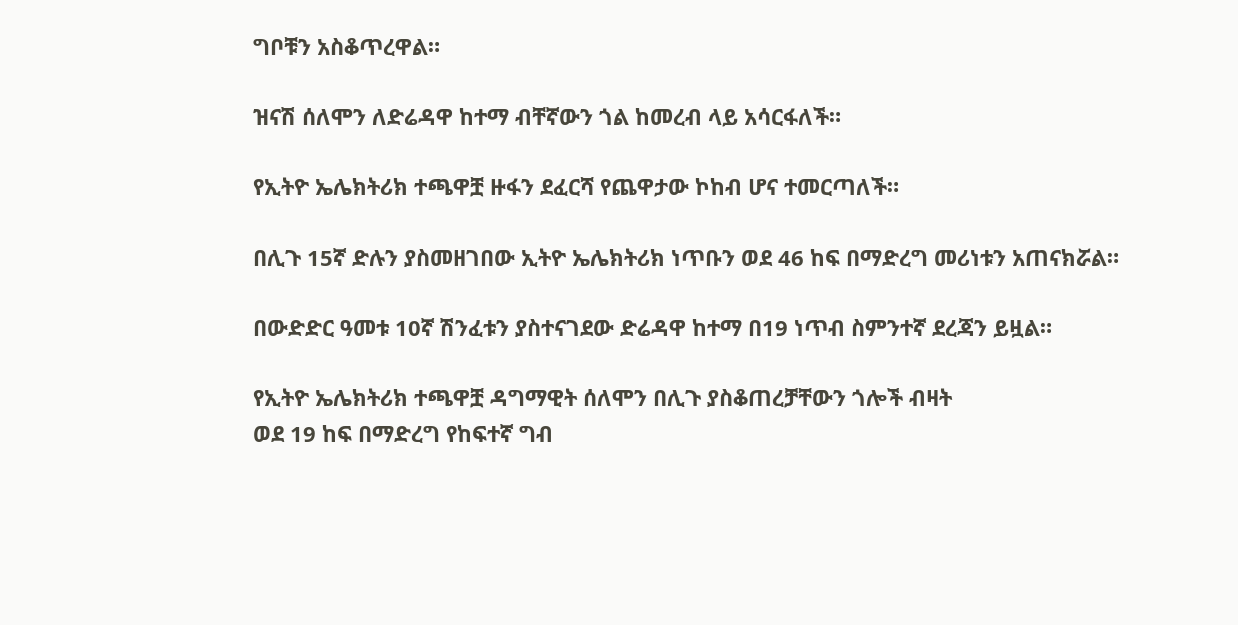ግቦቹን አስቆጥረዋል።

ዝናሽ ሰለሞን ለድሬዳዋ ከተማ ብቸኛውን ጎል ከመረብ ላይ አሳርፋለች።

የኢትዮ ኤሌክትሪክ ተጫዋቿ ዙፋን ደፈርሻ የጨዋታው ኮከብ ሆና ተመርጣለች።

በሊጉ 15ኛ ድሉን ያስመዘገበው ኢትዮ ኤሌክትሪክ ነጥቡን ወደ 46 ከፍ በማድረግ መሪነቱን አጠናክሯል።

በውድድር ዓመቱ 10ኛ ሽንፈቱን ያስተናገደው ድሬዳዋ ከተማ በ19 ነጥብ ስምንተኛ ደረጃን ይዟል።

የኢትዮ ኤሌክትሪክ ተጫዋቿ ዳግማዊት ሰለሞን በሊጉ ያስቆጠረቻቸውን ጎሎች ብዛት
ወደ 19 ከፍ በማድረግ የከፍተኛ ግብ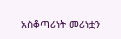አስቆጣሪነት መሪነቷን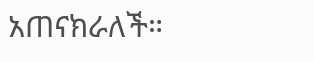አጠናክራለች።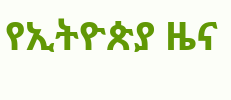የኢትዮጵያ ዜና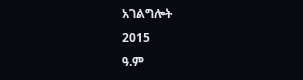አገልግሎት
2015
ዓ.ም